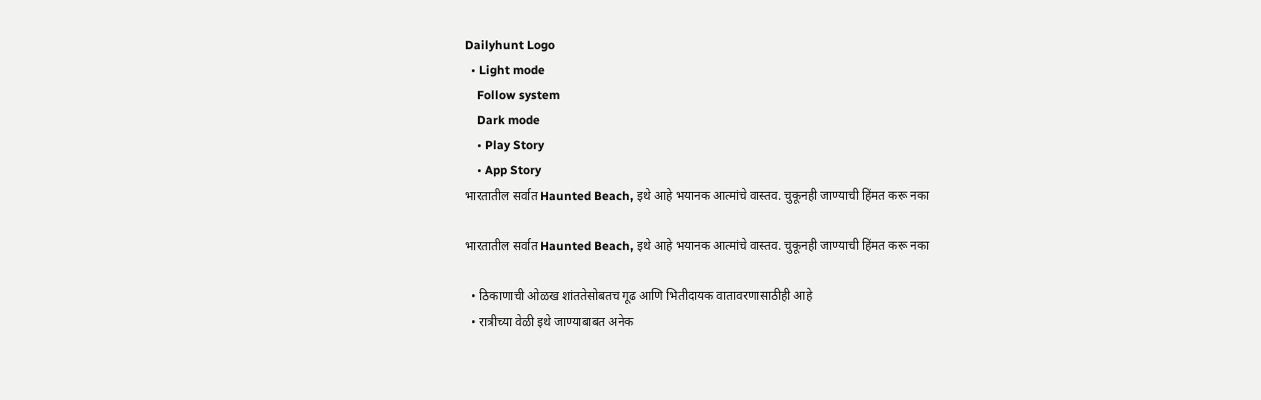Dailyhunt Logo
  • Light mode
    Follow system
    Dark mode
    • Play Story
    • App Story
भारतातील सर्वात Haunted Beach, इथे आहे भयानक आत्मांचे वास्तव. चुकूनही जाण्याची हिंमत करू नका

भारतातील सर्वात Haunted Beach, इथे आहे भयानक आत्मांचे वास्तव. चुकूनही जाण्याची हिंमत करू नका

  • ठिकाणाची ओळख शांततेसोबतच गूढ आणि भितीदायक वातावरणासाठीही आहे
  • रात्रीच्या वेळी इथे जाण्याबाबत अनेक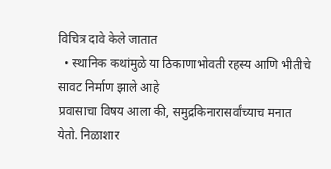विचित्र दावे केले जातात
  • स्थानिक कथांमुळे या ठिकाणाभोवती रहस्य आणि भीतीचे सावट निर्माण झाले आहे
प्रवासाचा विषय आला की, समुद्रकिनारासर्वांच्याच मनात येतो. निळाशार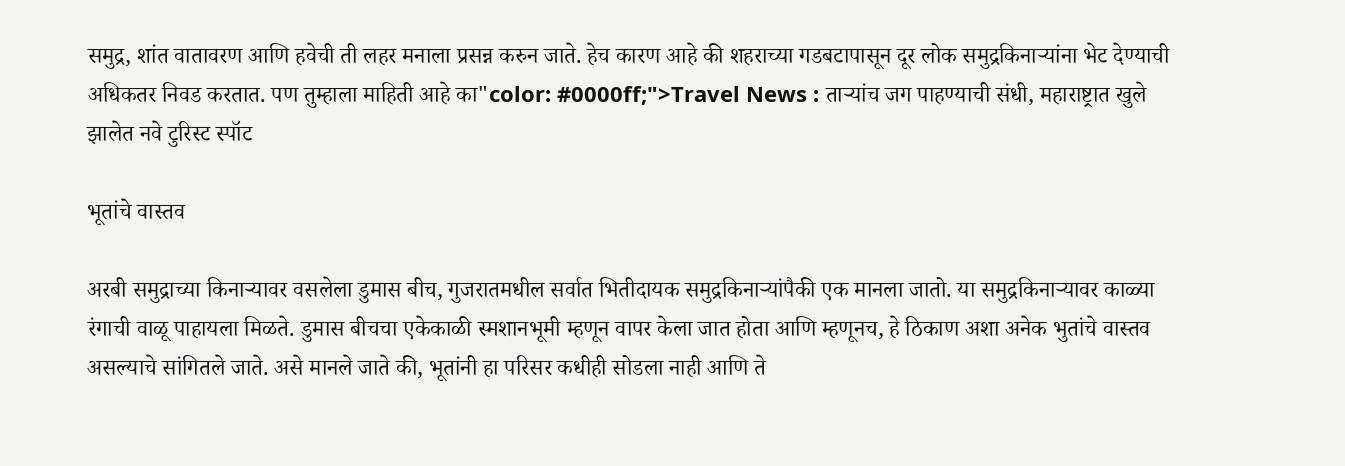समुद्र, शांत वातावरण आणि हवेची ती लहर मनाला प्रसन्न करुन जाते. हेच कारण आहे की शहराच्या गडबटापासून दूर लोक समुद्रकिनाऱ्यांना भेट देण्याची अधिकतर निवड करतात. पण तुम्हाला माहिती आहे का"color: #0000ff;">Travel News : ताऱ्यांच जग पाहण्याची संधी, महाराष्ट्रात खुले झालेत नवे टुरिस्ट स्पॉट

भूतांचे वास्तव

अरबी समुद्राच्या किनाऱ्यावर वसलेला डुमास बीच, गुजरातमधील सर्वात भितीदायक समुद्रकिनाऱ्यांपैकी एक मानला जातो. या समुद्रकिनाऱ्यावर काळ्या रंगाची वाळू पाहायला मिळते. डुमास बीचचा एकेकाळी स्मशानभूमी म्हणून वापर केला जात होता आणि म्हणूनच, हे ठिकाण अशा अनेक भुतांचे वास्तव असल्याचे सांगितले जाते. असे मानले जाते की, भूतांनी हा परिसर कधीही सोडला नाही आणि ते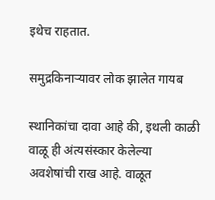इथेच राहतात.

समुद्रकिनाऱ्यावर लोक झालेत गायब

स्थानिकांचा दावा आहे की, इथली काळी वाळू ही अंत्यसंस्कार केलेल्या अवशेषांची राख आहे. वाळूत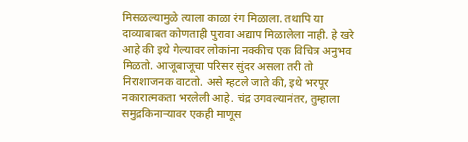मिसळल्यामुळे त्याला काळा रंग मिळाला. तथापि या दाव्याबाबत कोणताही पुरावा अद्याप मिळालेला नाही. हे खरे आहे की इथे गेल्यावर लोकांना नक्कीच एक विचित्र अनुभव मिळतो. आजूबाजूचा परिसर सुंदर असला तरी तो निराशाजनक वाटतो. असे म्हटले जाते की, इथे भरपूर नकारात्मकता भरलेली आहे. चंद्र उगवल्यानंतर, तुम्हाला समुद्रकिनाऱ्यावर एकही माणूस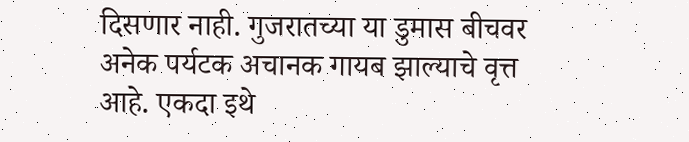दिसणार नाही. गुजरातच्या या डुमास बीचवर अनेक पर्यटक अचानक गायब झाल्याचे वृत्त आहे. एकदा इथे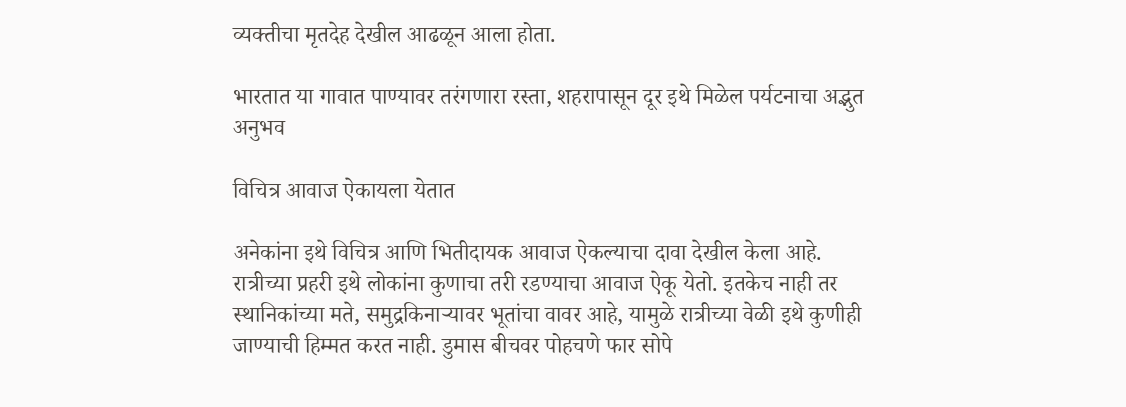व्यक्तीचा मृतदेह देखील आढळून आला होता.

भारतात या गावात पाण्यावर तरंगणारा रस्ता, शहरापासून दूर इथे मिळेल पर्यटनाचा अद्भुत अनुभव

विचित्र आवाज ऐकायला येतात

अनेकांना इथे विचित्र आणि भितीदायक आवाज ऐकल्याचा दावा देखील केला आहे. रात्रीच्या प्रहरी इथे लोकांना कुणाचा तरी रडण्याचा आवाज ऐकू येतो. इतकेच नाही तर स्थानिकांच्या मते, समुद्रकिनाऱ्यावर भूतांचा वावर आहे, यामुळे रात्रीच्या वेळी इथे कुणीही जाण्याची हिम्मत करत नाही. डुमास बीचवर पोहचणे फार सोपे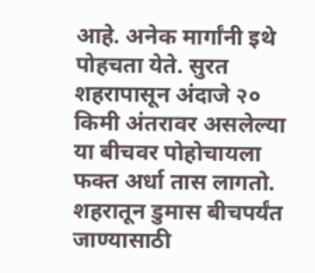आहे. अनेक मार्गांनी इथे पोहचता येते. सुरत शहरापासून अंदाजे २० किमी अंतरावर असलेल्या या बीचवर पोहोचायला फक्त अर्धा तास लागतो. शहरातून डुमास बीचपर्यंत जाण्यासाठी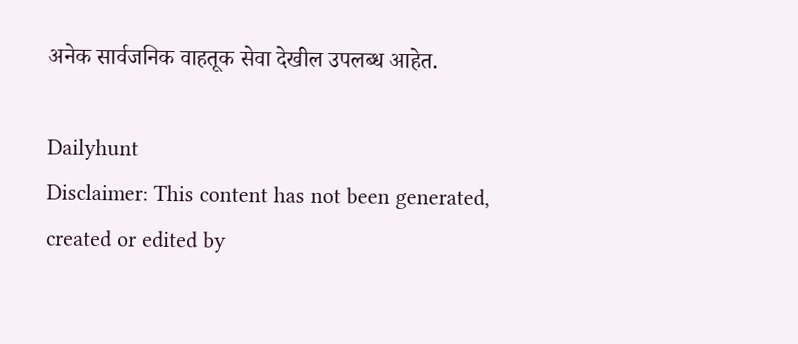अनेक सार्वजनिक वाहतूक सेवा देखील उपलब्ध आहेत.

Dailyhunt
Disclaimer: This content has not been generated, created or edited by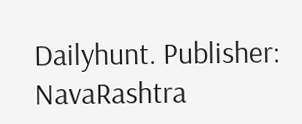Dailyhunt. Publisher: NavaRashtra